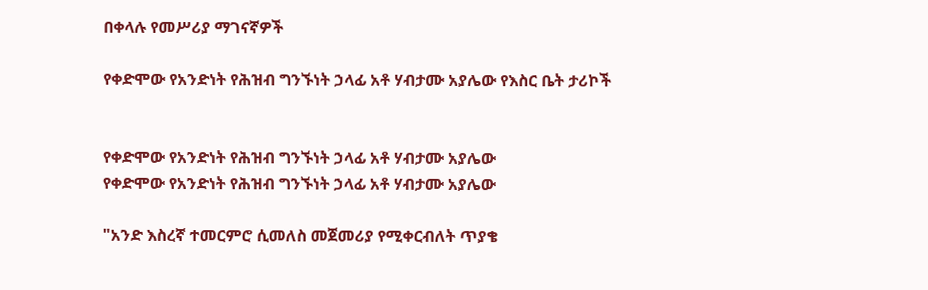በቀላሉ የመሥሪያ ማገናኛዎች

የቀድሞው የአንድነት የሕዝብ ግንኙነት ኃላፊ አቶ ሃብታሙ አያሌው የእስር ቤት ታሪኮች


የቀድሞው የአንድነት የሕዝብ ግንኙነት ኃላፊ አቶ ሃብታሙ አያሌው
የቀድሞው የአንድነት የሕዝብ ግንኙነት ኃላፊ አቶ ሃብታሙ አያሌው

"አንድ እስረኛ ተመርምሮ ሲመለስ መጀመሪያ የሚቀርብለት ጥያቄ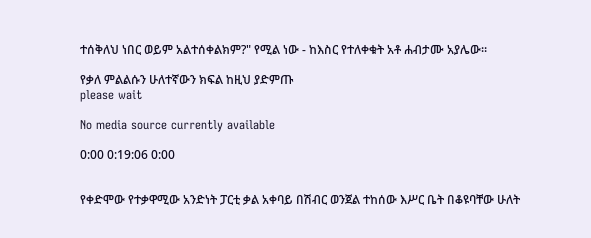ተሰቅለህ ነበር ወይም አልተሰቀልክም?" የሚል ነው - ከእስር የተለቀቁት አቶ ሐብታሙ አያሌው።

የቃለ ምልልሱን ሁለተኛውን ክፍል ከዚህ ያድምጡ
please wait

No media source currently available

0:00 0:19:06 0:00


የቀድሞው የተቃዋሚው አንድነት ፓርቲ ቃል አቀባይ በሽብር ወንጀል ተከሰው እሥር ቤት በቆዩባቸው ሁለት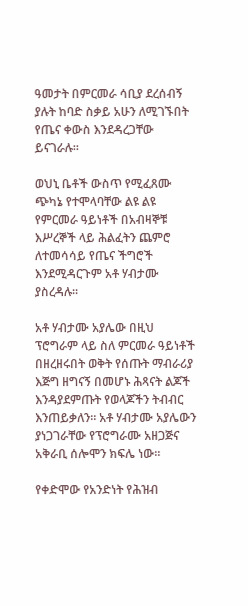ዓመታት በምርመራ ሳቢያ ደረሰብኝ ያሉት ከባድ ስቃይ አሁን ለሚገኙበት የጤና ቀውስ እንደዳረጋቸው ይናገራሉ።

ወህኒ ቤቶች ውስጥ የሚፈጸሙ ጭካኔ የተሞላባቸው ልዩ ልዩ የምርመራ ዓይነቶች በአብዛኞቹ እሥረኞች ላይ ሕልፈትን ጨምሮ ለተመሳሳይ የጤና ችግሮች እንደሚዳርጉም አቶ ሃብታሙ ያስረዳሉ።

አቶ ሃብታሙ አያሌው በዚህ ፕሮግራም ላይ ስለ ምርመራ ዓይነቶች በዘረዘሩበት ወቅት የሰጡት ማብራሪያ እጅግ ዘግናኝ በመሆኑ ሕጻናት ልጆች እንዳያደምጡት የወላጆችን ትብብር እንጠይቃለን። አቶ ሃብታሙ አያሌውን ያነጋገራቸው የፕሮግራሙ አዘጋጅና አቅራቢ ሰሎሞን ክፍሌ ነው።

የቀድሞው የአንድነት የሕዝብ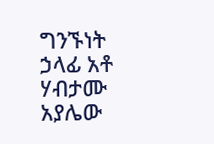ግንኙነት ኃላፊ አቶ ሃብታሙ አያሌው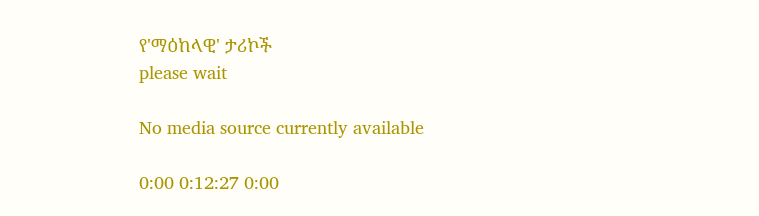የ'ማዕከላዊ' ታሪኮች
please wait

No media source currently available

0:00 0:12:27 0:00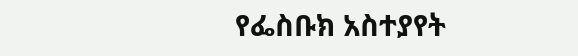የፌስቡክ አስተያየት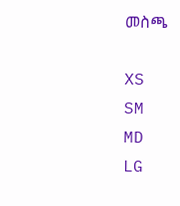መስጫ

XS
SM
MD
LG